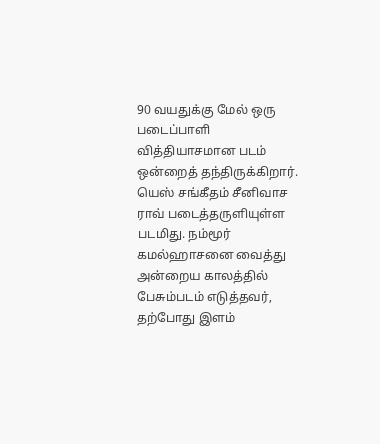90 வயதுக்கு மேல் ஒரு படைப்பாளி வித்தியாசமான படம் ஒன்றைத் தந்திருக்கிறார். யெஸ் சங்கீதம் சீனிவாச ராவ் படைத்தருளியுள்ள படமிது. நம்மூர் கமல்ஹாசனை வைத்து அன்றைய காலத்தில் பேசும்படம் எடுத்தவர், தற்போது இளம்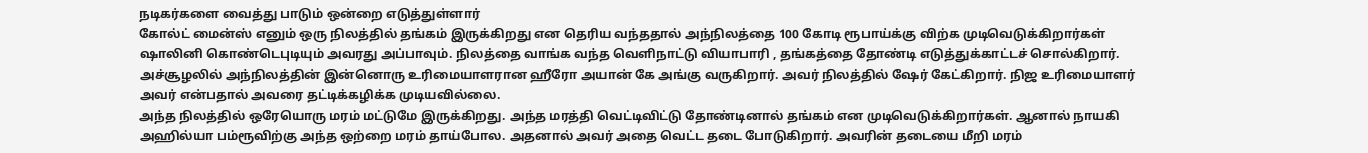நடிகர்களை வைத்து பாடும் ஒன்றை எடுத்துள்ளார்
கோல்ட் மைன்ஸ் எனும் ஒரு நிலத்தில் தங்கம் இருக்கிறது என தெரிய வந்ததால் அந்நிலத்தை 100 கோடி ரூபாய்க்கு விற்க முடிவெடுக்கிறார்கள் ஷாலினி கொண்டெபுடியும் அவரது அப்பாவும். நிலத்தை வாங்க வந்த வெளிநாட்டு வியாபாரி , தங்கத்தை தோண்டி எடுத்துக்காட்டச் சொல்கிறார். அச்சூழலில் அந்நிலத்தின் இன்னொரு உரிமையாளரான ஹீரோ அயான் கே அங்கு வருகிறார். அவர் நிலத்தில் ஷேர் கேட்கிறார். நிஜ உரிமையாளர் அவர் என்பதால் அவரை தட்டிக்கழிக்க முடியவில்லை.
அந்த நிலத்தில் ஒரேயொரு மரம் மட்டுமே இருக்கிறது. அந்த மரத்தி வெட்டிவிட்டு தோண்டினால் தங்கம் என முடிவெடுக்கிறார்கள். ஆனால் நாயகி
அஹில்யா பம்ரூவிற்கு அந்த ஒற்றை மரம் தாய்போல. அதனால் அவர் அதை வெட்ட தடை போடுகிறார். அவரின் தடையை மீறி மரம்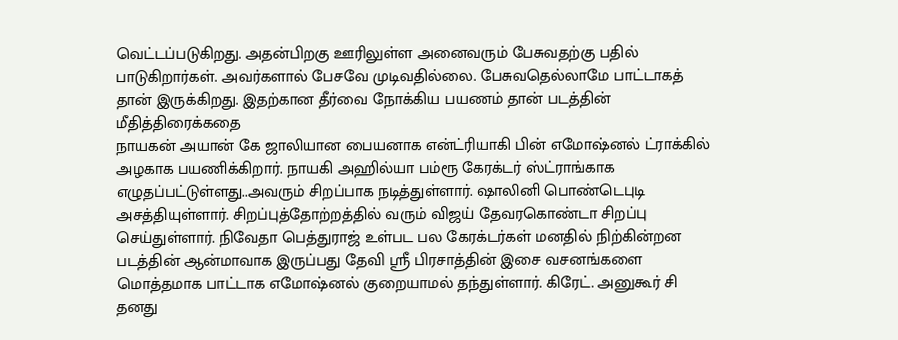வெட்டப்படுகிறது. அதன்பிறகு ஊரிலுள்ள அனைவரும் பேசுவதற்கு பதில் பாடுகிறார்கள். அவர்களால் பேசவே முடிவதில்லை. பேசுவதெல்லாமே பாட்டாகத் தான் இருக்கிறது. இதற்கான தீர்வை நோக்கிய பயணம் தான் படத்தின் மீதித்திரைக்கதை
நாயகன் அயான் கே ஜாலியான பையனாக என்ட்ரியாகி பின் எமோஷ்னல் ட்ராக்கில் அழகாக பயணிக்கிறார். நாயகி அஹில்யா பம்ரூ கேரக்டர் ஸ்ட்ராங்காக எழுதப்பட்டுள்ளது..அவரும் சிறப்பாக நடித்துள்ளார். ஷாலினி பொண்டெபுடி அசத்தியுள்ளார். சிறப்புத்தோற்றத்தில் வரும் விஜய் தேவரகொண்டா சிறப்பு செய்துள்ளார். நிவேதா பெத்துராஜ் உள்பட பல கேரக்டர்கள் மனதில் நிற்கின்றன
படத்தின் ஆன்மாவாக இருப்பது தேவி ஸ்ரீ பிரசாத்தின் இசை வசனங்களை மொத்தமாக பாட்டாக எமோஷ்னல் குறையாமல் தந்துள்ளார். கிரேட். அனுகூர் சி தனது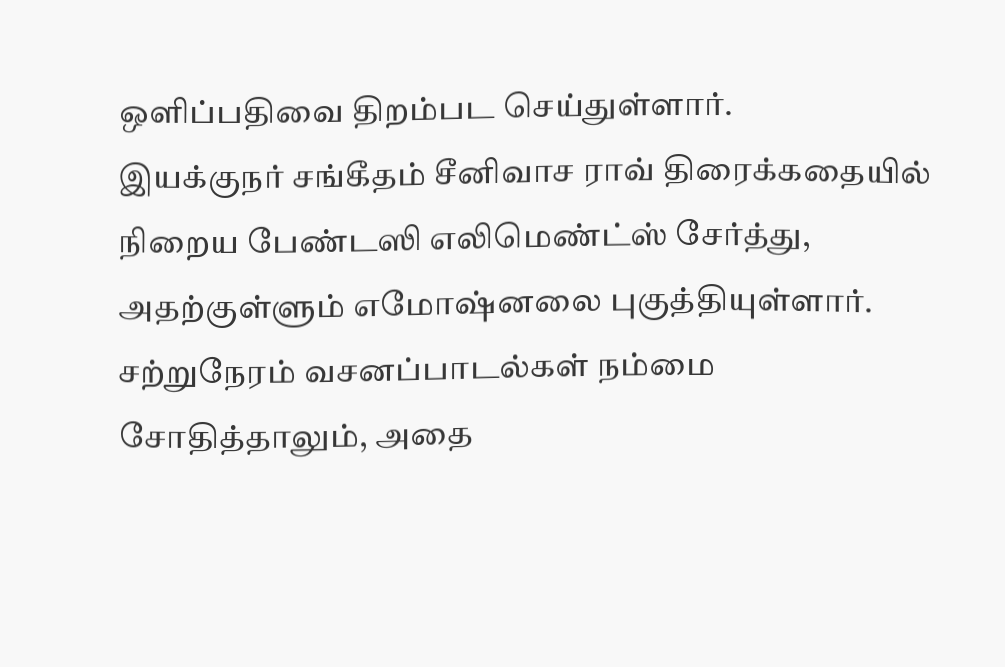ஒளிப்பதிவை திறம்பட செய்துள்ளார்.
இயக்குநர் சங்கீதம் சீனிவாச ராவ் திரைக்கதையில் நிறைய பேண்டஸி எலிமெண்ட்ஸ் சேர்த்து, அதற்குள்ளும் எமோஷ்னலை புகுத்தியுள்ளார். சற்றுநேரம் வசனப்பாடல்கள் நம்மை சோதித்தாலும், அதை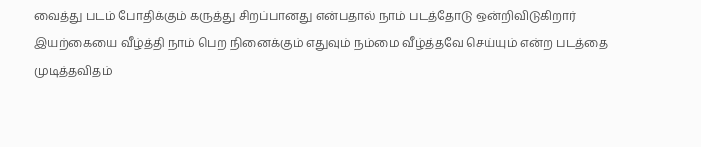வைத்து படம் போதிக்கும் கருத்து சிறப்பானது என்பதால் நாம் படத்தோடு ஒன்றிவிடுகிறார்
இயற்கையை வீழ்த்தி நாம் பெற நினைக்கும் எதுவும் நம்மை வீழ்த்தவே செய்யும் என்ற படத்தை முடித்தவிதம்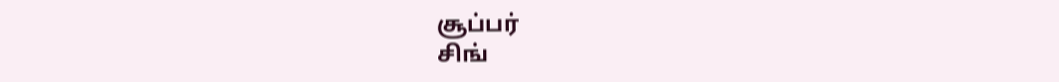சூப்பர்
சிங்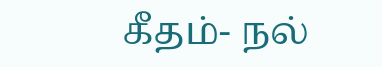கீதம்- நல்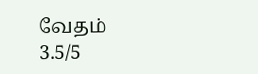வேதம்
3.5/5